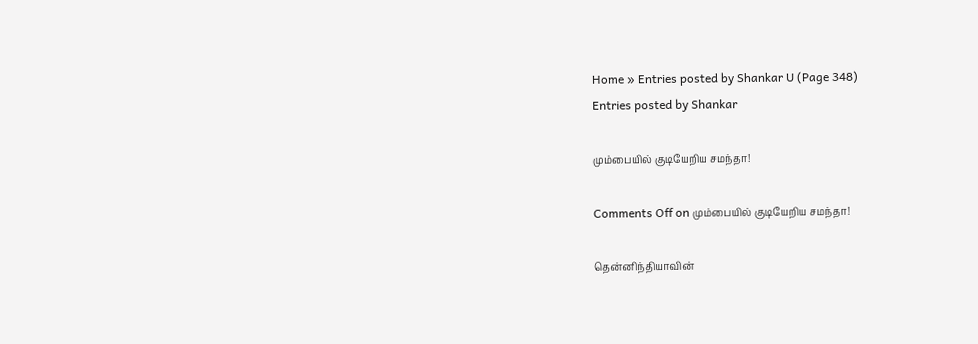Home » Entries posted by Shankar U (Page 348)
Entries posted by Shankar

மும்பையில் குடியேறிய சமந்தா!

Comments Off on மும்பையில் குடியேறிய சமந்தா!

தென்னிந்தியாவின்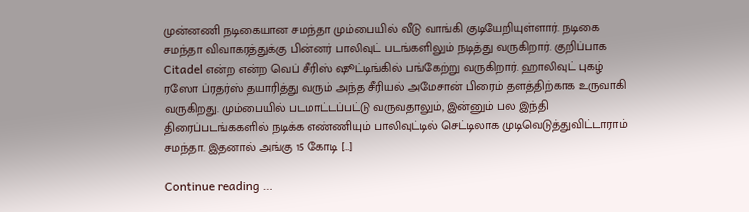முன்னணி நடிகையான சமந்தா மும்பையில் வீடு வாங்கி குடியேறியுள்ளார். நடிகை சமந்தா விவாகரத்துக்கு பின்னர் பாலிவுட் படங்களிலும் நடித்து வருகிறார். குறிப்பாக Citadel என்ற என்ற வெப் சீரிஸ் ஷூட்டிங்கில் பங்கேற்று வருகிறார். ஹாலிவுட் புகழ் ரஸோ ப்ரதர்ஸ் தயாரித்து வரும் அந்த சீரியல் அமேசான் பிரைம் தளத்திற்காக உருவாகி வருகிறது. மும்பையில் படமாட்டப்பட்டு வருவதாலும், இன்னும் பல இந்தி திரைப்படங்ககளில் நடிக்க எண்ணியும் பாலிவுட்டில் செட்டிலாக முடிவெடுத்துவிட்டாராம் சமந்தா. இதனால் அங்கு 15 கோடி […]

Continue reading …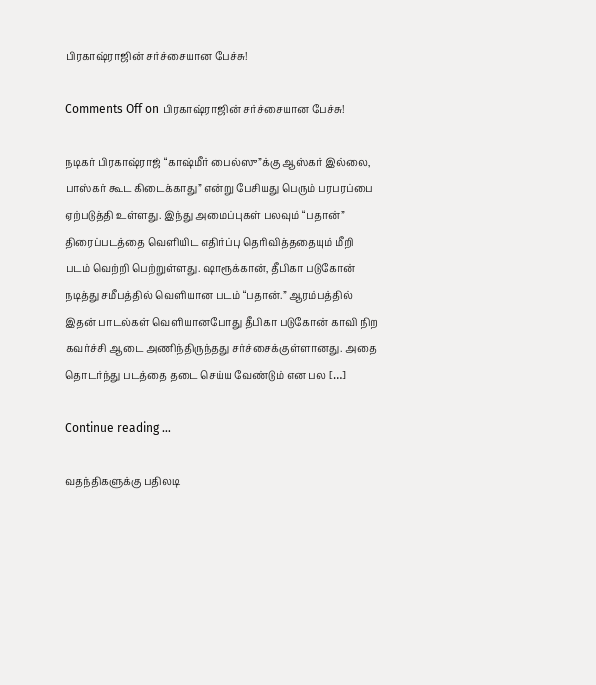பிரகாஷ்ராஜின் சர்ச்சையான பேச்சு!

Comments Off on பிரகாஷ்ராஜின் சர்ச்சையான பேச்சு!

நடிகர் பிரகாஷ்ராஜ் “காஷ்மீர் பைல்ஸு”க்கு ஆஸ்கர் இல்லை, பாஸ்கர் கூட கிடைக்காது” என்று பேசியது பெரும் பரபரப்பை ஏற்படுத்தி உள்ளது. இந்து அமைப்புகள் பலவும் “பதான்” திரைப்படத்தை வெளியிட எதிர்ப்பு தெரிவித்ததையும் மீறி படம் வெற்றி பெற்றுள்ளது. ஷாரூக்கான், தீபிகா படுகோன் நடித்து சமீபத்தில் வெளியான படம் “பதான்.” ஆரம்பத்தில் இதன் பாடல்கள் வெளியானபோது தீபிகா படுகோன் காவி நிற கவர்ச்சி ஆடை அணிந்திருந்தது சர்ச்சைக்குள்ளானது. அதை தொடர்ந்து படத்தை தடை செய்ய வேண்டும் என பல […]

Continue reading …

வதந்திகளுக்கு பதிலடி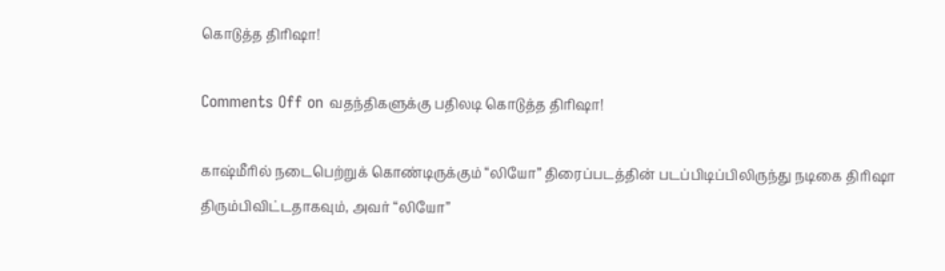கொடுத்த திரிஷா!

Comments Off on வதந்திகளுக்கு பதிலடி கொடுத்த திரிஷா!

காஷ்மீரில் நடைபெற்றுக் கொண்டிருக்கும் “லியோ” திரைப்படத்தின் படப்பிடிப்பிலிருந்து நடிகை திரிஷா திரும்பிவிட்டதாகவும், அவர் “லியோ”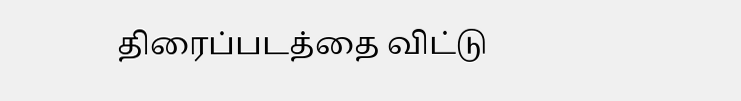திரைப்படத்தை விட்டு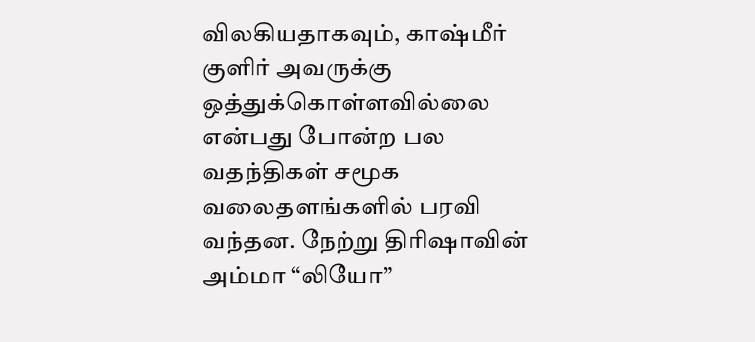விலகியதாகவும், காஷ்மீர் குளிர் அவருக்கு ஒத்துக்கொள்ளவில்லை என்பது போன்ற பல வதந்திகள் சமூக வலைதளங்களில் பரவி வந்தன. நேற்று திரிஷாவின் அம்மா “லியோ”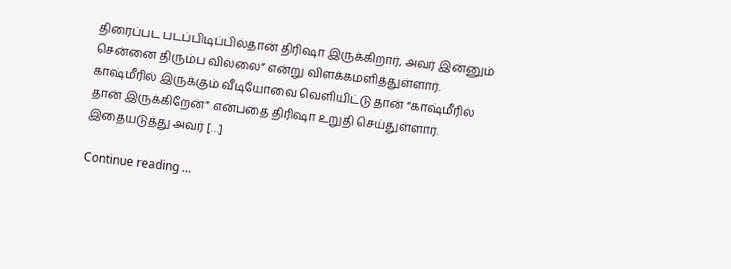திரைப்பட படப்பிடிப்பில்தான் திரிஷா இருக்கிறார், அவர் இன்னும் சென்னை திரும்ப வில்லை” என்று விளக்கமளித்துள்ளார். காஷ்மீரில் இருக்கும் வீடியோவை வெளியிட்டு தான் “காஷ்மீரில் தான் இருக்கிறேன்” என்பதை திரிஷா உறுதி செய்துள்ளார். இதையடுத்து அவர் […]

Continue reading …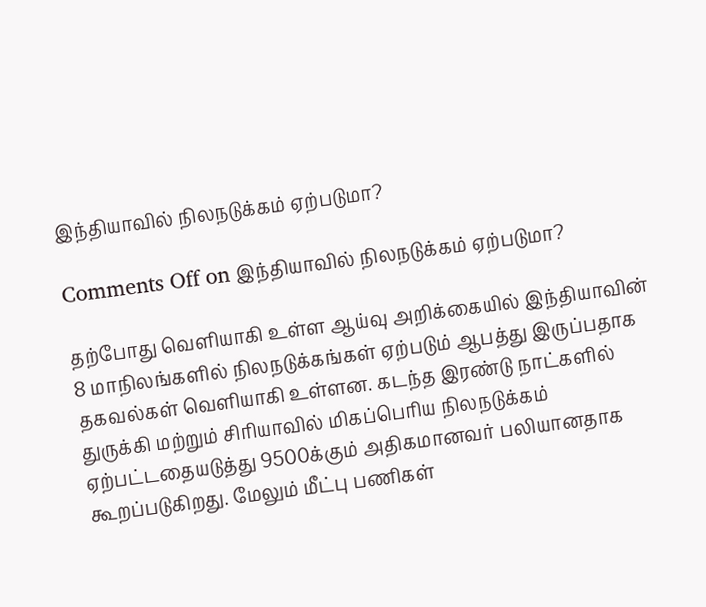இந்தியாவில் நிலநடுக்கம் ஏற்படுமா?

Comments Off on இந்தியாவில் நிலநடுக்கம் ஏற்படுமா?

தற்போது வெளியாகி உள்ள ஆய்வு அறிக்கையில் இந்தியாவின் 8 மாநிலங்களில் நிலநடுக்கங்கள் ஏற்படும் ஆபத்து இருப்பதாக தகவல்கள் வெளியாகி உள்ளன. கடந்த இரண்டு நாட்களில் துருக்கி மற்றும் சிரியாவில் மிகப்பெரிய நிலநடுக்கம் ஏற்பட்டதையடுத்து 9500க்கும் அதிகமானவர் பலியானதாக கூறப்படுகிறது. மேலும் மீட்பு பணிகள்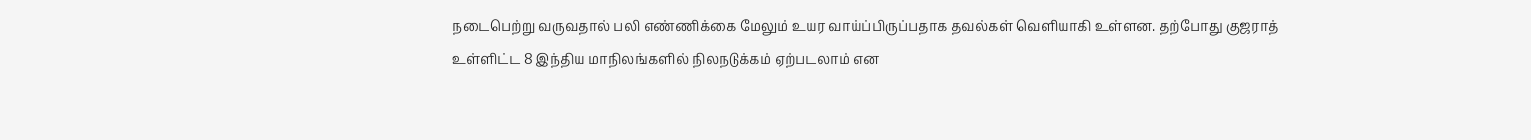நடைபெற்று வருவதால் பலி எண்ணிக்கை மேலும் உயர வாய்ப்பிருப்பதாக தவல்கள் வெளியாகி உள்ளன. தற்போது குஜராத் உள்ளிட்ட 8 இந்திய மாநிலங்களில் நிலநடுக்கம் ஏற்படலாம் என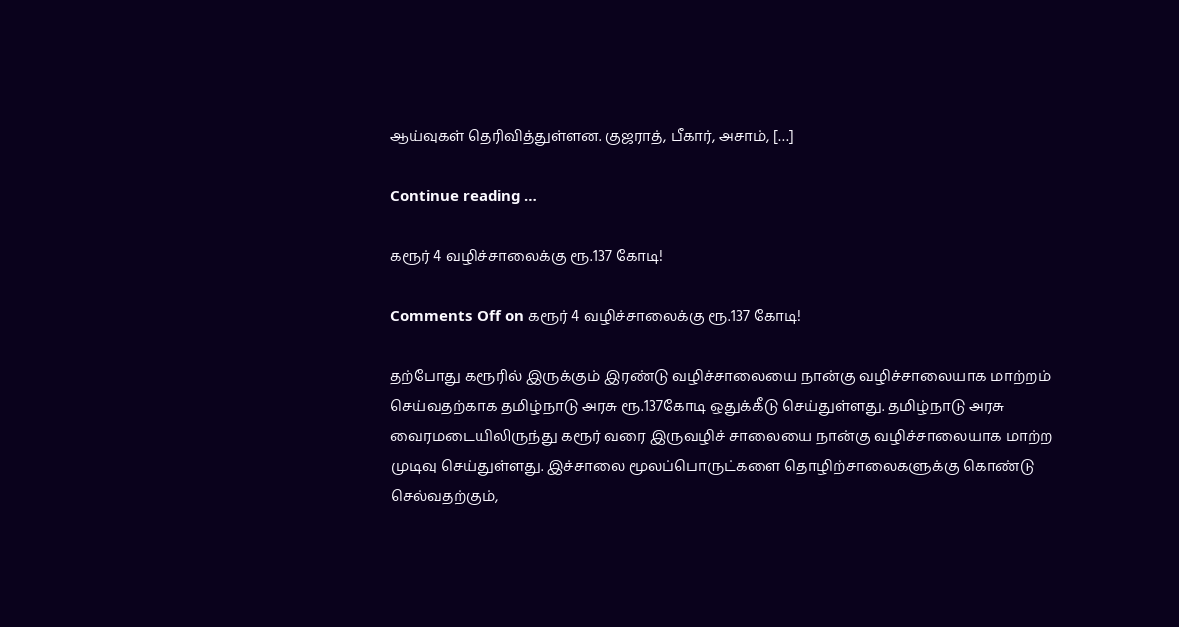ஆய்வுகள் தெரிவித்துள்ளன. குஜராத், பீகார், அசாம், […]

Continue reading …

கரூர் 4 வழிச்சாலைக்கு ரூ.137 கோடி!

Comments Off on கரூர் 4 வழிச்சாலைக்கு ரூ.137 கோடி!

தற்போது கரூரில் இருக்கும் இரண்டு வழிச்சாலையை நான்கு வழிச்சாலையாக மாற்றம் செய்வதற்காக தமிழ்நாடு அரசு ரூ.137கோடி ஒதுக்கீடு செய்துள்ளது. தமிழ்நாடு அரசு வைரமடையிலிருந்து கரூர் வரை இருவழிச் சாலையை நான்கு வழிச்சாலையாக மாற்ற முடிவு செய்துள்ளது. இச்சாலை மூலப்பொருட்களை தொழிற்சாலைகளுக்கு கொண்டு செல்வதற்கும்,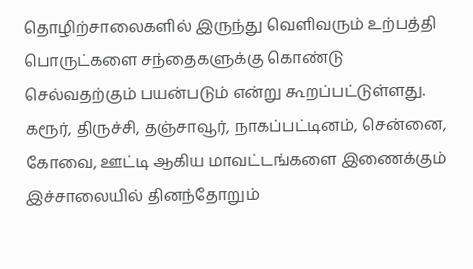தொழிற்சாலைகளில் இருந்து வெளிவரும் உற்பத்தி பொருட்களை சந்தைகளுக்கு கொண்டு செல்வதற்கும் பயன்படும் என்று கூறப்பட்டுள்ளது. கரூர், திருச்சி, தஞ்சாவூர், நாகப்பட்டினம், சென்னை, கோவை, ஊட்டி ஆகிய மாவட்டங்களை இணைக்கும் இச்சாலையில் தினந்தோறும்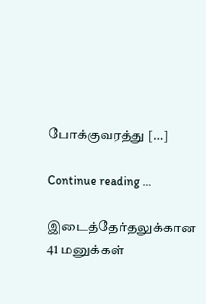போக்குவரத்து […]

Continue reading …

இடைத்தேர்தலுக்கான 41 மனுக்கள்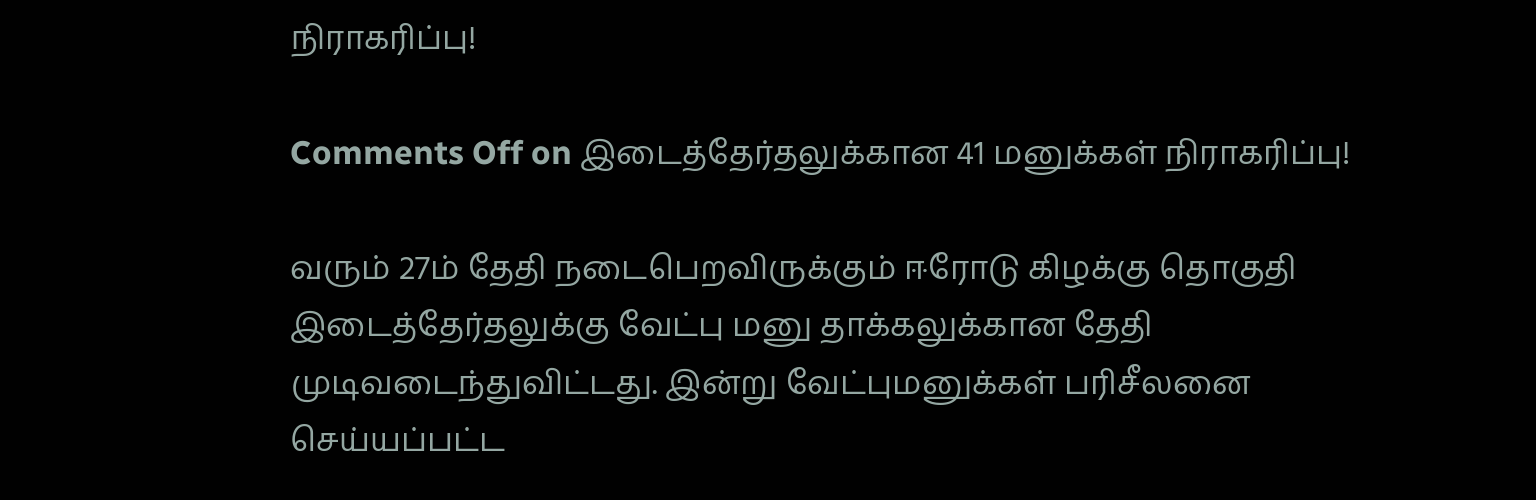நிராகரிப்பு!

Comments Off on இடைத்தேர்தலுக்கான 41 மனுக்கள் நிராகரிப்பு!

வரும் 27ம் தேதி நடைபெறவிருக்கும் ஈரோடு கிழக்கு தொகுதி இடைத்தேர்தலுக்கு வேட்பு மனு தாக்கலுக்கான தேதி முடிவடைந்துவிட்டது. இன்று வேட்புமனுக்கள் பரிசீலனை செய்யப்பட்ட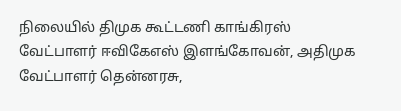நிலையில் திமுக கூட்டணி காங்கிரஸ் வேட்பாளர் ஈவிகேஎஸ் இளங்கோவன், அதிமுக வேட்பாளர் தென்னரசு,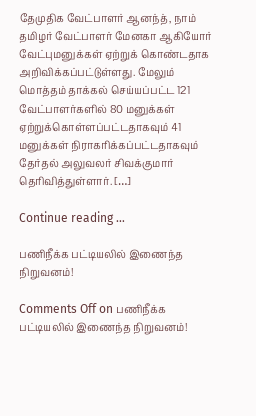தேமுதிக வேட்பாளர் ஆனந்த், நாம் தமிழர் வேட்பாளர் மேனகா ஆகியோர் வேட்புமனுக்கள் ஏற்றுக் கொண்டதாக அறிவிக்கப்பட்டுள்ளது. மேலும் மொத்தம் தாக்கல் செய்யப்பட்ட 121 வேட்பாளர்களில் 80 மனுக்கள் ஏற்றுக்கொள்ளப்பட்டதாகவும் 41 மனுக்கள் நிராகரிக்கப்பட்டதாகவும் தேர்தல் அலுவலர் சிவக்குமார் தெரிவித்துள்ளார். […]

Continue reading …

பணிநீக்க பட்டியலில் இணைந்த நிறுவனம்!

Comments Off on பணிநீக்க பட்டியலில் இணைந்த நிறுவனம்!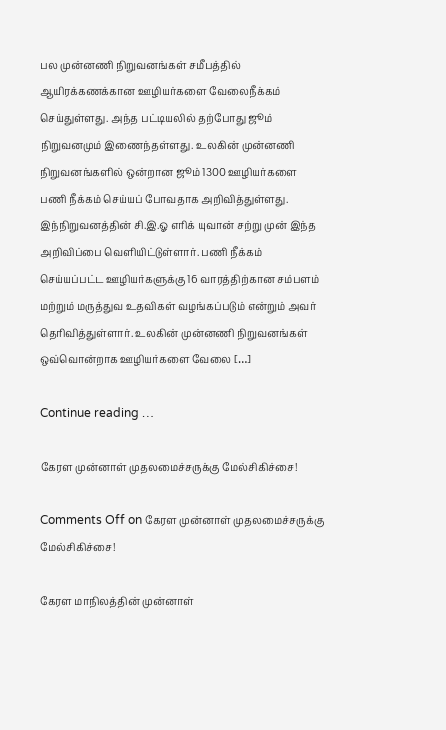பல முன்னணி நிறுவனங்கள் சமீபத்தில் ஆயிரக்கணக்கான ஊழியர்களை வேலைநீக்கம் செய்துள்ளது. அந்த பட்டியலில் தற்போது ஜூம் நிறுவனமும் இணைந்தள்ளது. உலகின் முன்னணி நிறுவனங்களில் ஒன்றான ஜூம் 1300 ஊழியர்களை பணி நீக்கம் செய்யப் போவதாக அறிவித்துள்ளது. இந்நிறுவனத்தின் சி.இ.ஓ எரிக் யுவான் சற்று முன் இந்த அறிவிப்பை வெளியிட்டுள்ளார். பணி நீக்கம் செய்யப்பட்ட ஊழியர்களுக்கு 16 வாரத்திற்கான சம்பளம் மற்றும் மருத்துவ உதவிகள் வழங்கப்படும் என்றும் அவர் தெரிவித்துள்ளார். உலகின் முன்னணி நிறுவனங்கள் ஒவ்வொன்றாக ஊழியர்களை வேலை […]

Continue reading …

கேரள முன்னாள் முதலமைச்சருக்கு மேல்சிகிச்சை!

Comments Off on கேரள முன்னாள் முதலமைச்சருக்கு மேல்சிகிச்சை!

கேரள மாநிலத்தின் முன்னாள்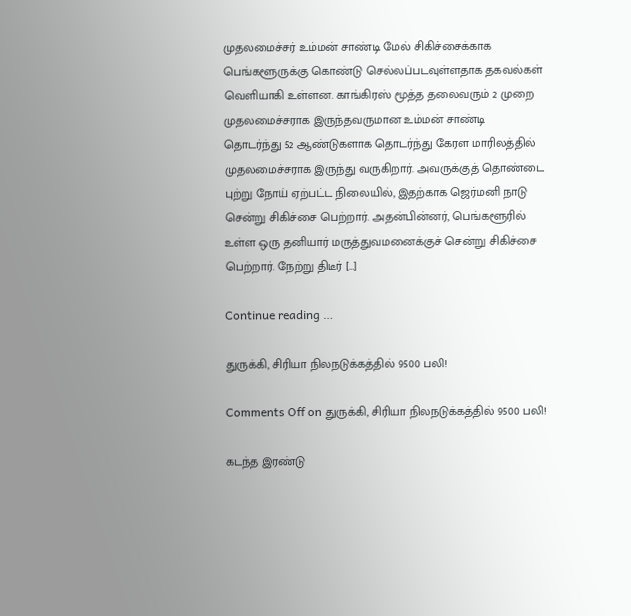முதலமைச்சர் உம்மன் சாண்டி மேல் சிகிச்சைக்காக பெங்களூருக்கு கொண்டு செல்லப்படவுள்ளதாக தகவல்கள் வெளியாகி உள்ளன. காங்கிரஸ் மூத்த தலைவரும் 2 முறை முதலமைச்சராக இருந்தவருமான உம்மன் சாண்டி தொடர்ந்து 52 ஆண்டுகளாக தொடர்ந்து கேரள மாரிலத்தில் முதலமைச்சராக இருந்து வருகிறார். அவருக்குத் தொண்டை புற்று நோய் ஏற்பட்ட நிலையில், இதற்காக ஜெர்மனி நாடு சென்று சிகிச்சை பெற்றார். அதன்பின்னர், பெங்களூரில் உள்ள ஒரு தனியார் மருத்துவமனைக்குச் சென்று சிகிச்சை பெற்றார். நேற்று திடீர் […]

Continue reading …

துருக்கி, சிரியா நிலநடுக்கத்தில் 9500 பலி!

Comments Off on துருக்கி, சிரியா நிலநடுக்கத்தில் 9500 பலி!

கடந்த இரண்டு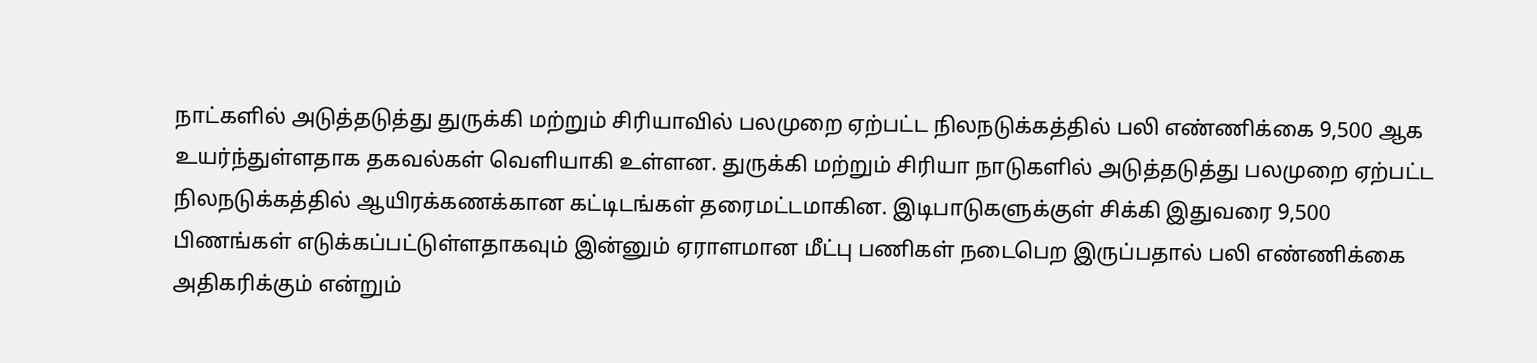நாட்களில் அடுத்தடுத்து துருக்கி மற்றும் சிரியாவில் பலமுறை ஏற்பட்ட நிலநடுக்கத்தில் பலி எண்ணிக்கை 9,500 ஆக உயர்ந்துள்ளதாக தகவல்கள் வெளியாகி உள்ளன. துருக்கி மற்றும் சிரியா நாடுகளில் அடுத்தடுத்து பலமுறை ஏற்பட்ட நிலநடுக்கத்தில் ஆயிரக்கணக்கான கட்டிடங்கள் தரைமட்டமாகின. இடிபாடுகளுக்குள் சிக்கி இதுவரை 9,500 பிணங்கள் எடுக்கப்பட்டுள்ளதாகவும் இன்னும் ஏராளமான மீட்பு பணிகள் நடைபெற இருப்பதால் பலி எண்ணிக்கை அதிகரிக்கும் என்றும்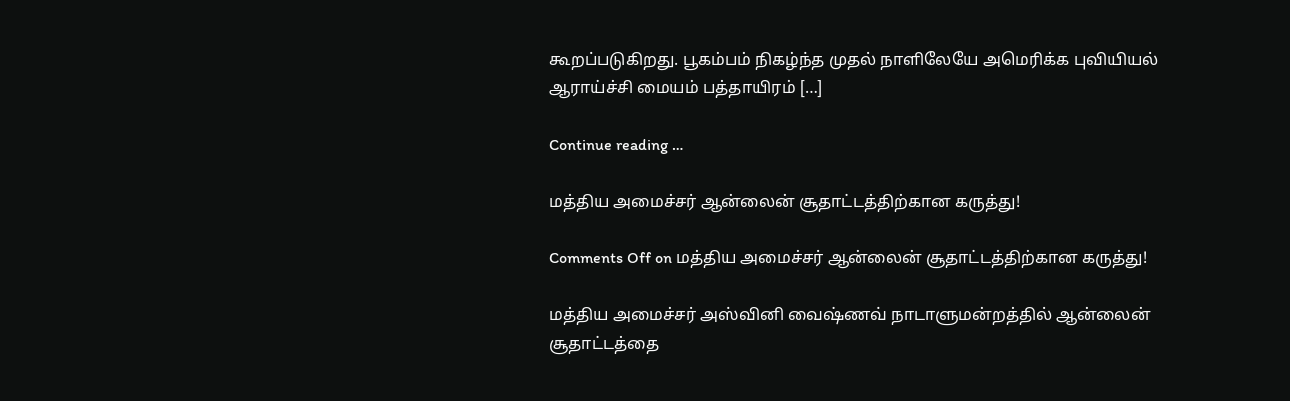கூறப்படுகிறது. பூகம்பம் நிகழ்ந்த முதல் நாளிலேயே அமெரிக்க புவியியல் ஆராய்ச்சி மையம் பத்தாயிரம் […]

Continue reading …

மத்திய அமைச்சர் ஆன்லைன் சூதாட்டத்திற்கான கருத்து!

Comments Off on மத்திய அமைச்சர் ஆன்லைன் சூதாட்டத்திற்கான கருத்து!

மத்திய அமைச்சர் அஸ்வினி வைஷ்ணவ் நாடாளுமன்றத்தில் ஆன்லைன் சூதாட்டத்தை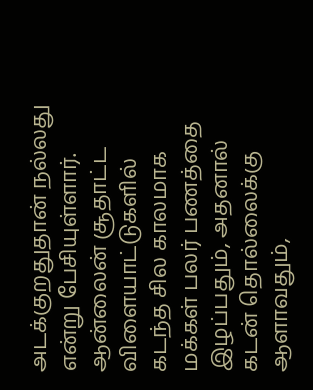அடக்குறதுதான் நல்லது என்று பேசியுள்ளார். ஆன்லைன் சூதாட்ட விளையாட்டுகளில் கடந்த சில காலமாக மக்கள் பலர் பணத்தை இழப்பதும், அதனால் கடன் தொல்லைக்கு ஆளாவதும்,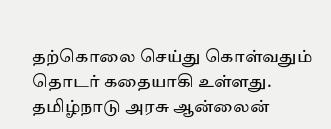தற்கொலை செய்து கொள்வதும் தொடர் கதையாகி உள்ளது. தமிழ்நாடு அரசு ஆன்லைன்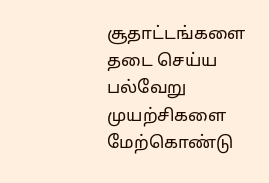சூதாட்டங்களை தடை செய்ய பல்வேறு முயற்சிகளை மேற்கொண்டு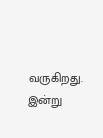வருகிறது. இன்று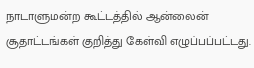நாடாளுமன்ற கூட்டத்தில் ஆன்லைன் சூதாட்டங்கள் குறித்து கேள்வி எழுப்பப்பட்டது.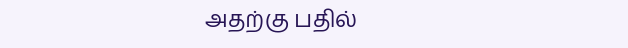அதற்கு பதில்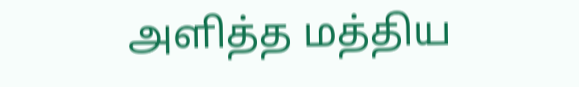அளித்த மத்திய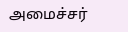அமைச்சர்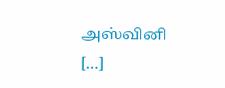அஸ்வினி […]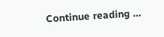Continue reading …